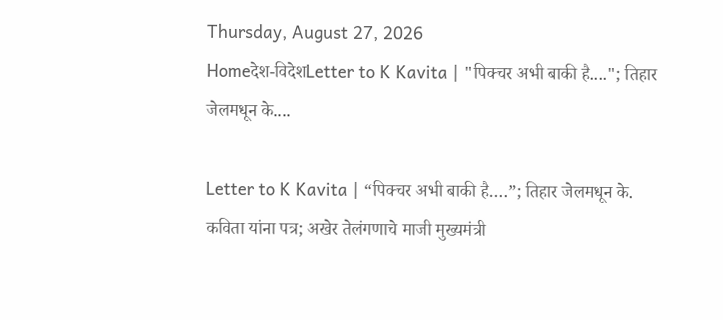Thursday, August 27, 2026
Homeदेश-विदेशLetter to K Kavita | "पिक्चर अभी बाकी है...."; तिहार जेलमधून के....

Letter to K Kavita | “पिक्चर अभी बाकी है….”; तिहार जेलमधून के. कविता यांना पत्र; अखेर तेलंगणाचे माजी मुख्यमंत्री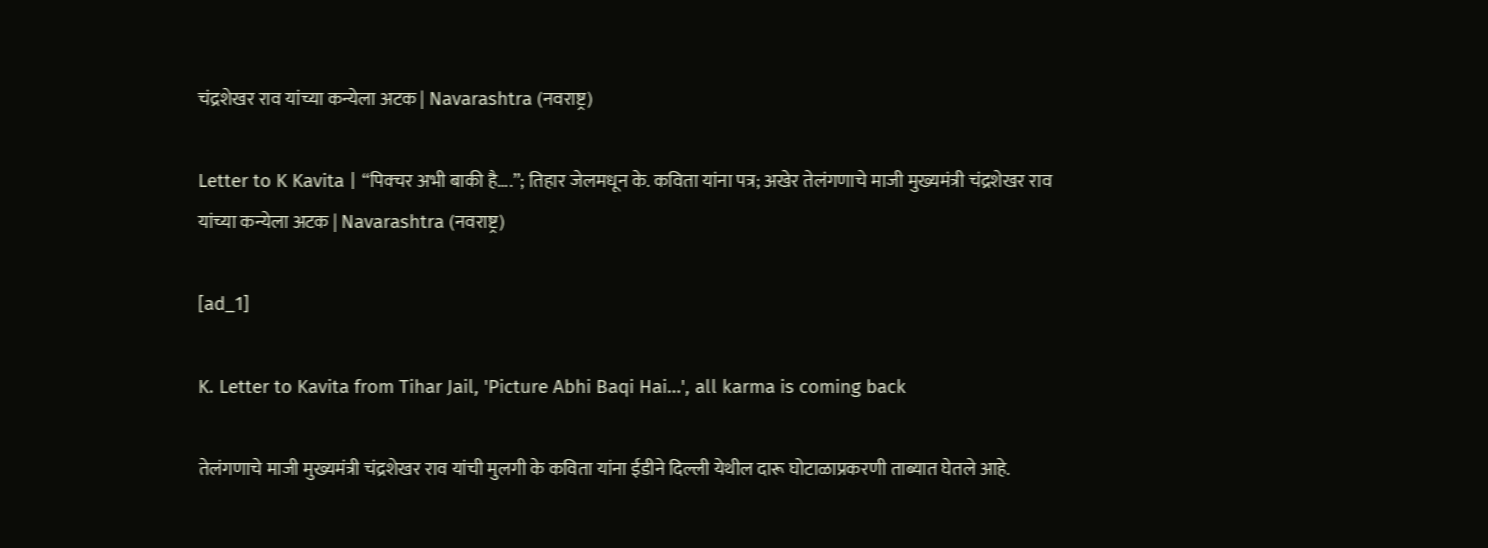चंद्रशेखर राव यांच्या कन्येला अटक | Navarashtra (नवराष्ट्र)

Letter to K Kavita | “पिक्चर अभी बाकी है….”; तिहार जेलमधून के. कविता यांना पत्र; अखेर तेलंगणाचे माजी मुख्यमंत्री चंद्रशेखर राव यांच्या कन्येला अटक | Navarashtra (नवराष्ट्र)

[ad_1]

K. Letter to Kavita from Tihar Jail, 'Picture Abhi Baqi Hai…', all karma is coming back

तेलंगणाचे माजी मुख्यमंत्री चंद्रशेखर राव यांची मुलगी के कविता यांना ईडीने दिल्ली येथील दारू घोटाळाप्रकरणी ताब्यात घेतले आहे.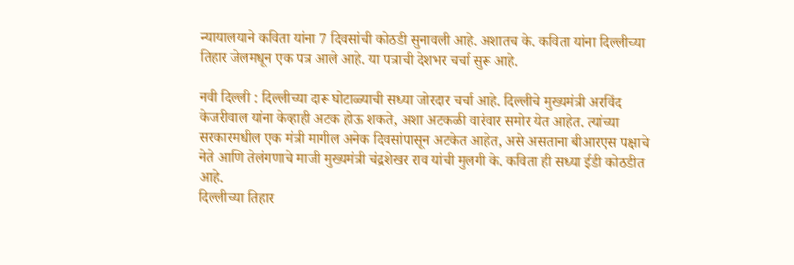न्यायालयाने कविता यांना 7 दिवसांची कोठडी सुनावली आहे. अशातच के. कविता यांना दिल्लीच्या तिहार जेलमधून एक पत्र आले आहे. या पत्राची देशभर चर्चा सुरू आहे.

नवी दिल्ली : दिल्लीच्या दारू घोटाळ्याची सध्या जोरदार चर्चा आहे. दिल्लीचे मुख्यमंत्री अरविंद केजरीवाल यांना केव्हाही अटक होऊ शकते, अशा अटकळी वारंवार समोर येत आहेत. त्यांच्या सरकारमधील एक मंत्री मागील अनेक दिवसांपासून अटकेत आहेत, असे असताना बीआरएस पक्षाचे नेते आणि तेलंगणाचे माजी मुख्यमंत्री चंद्रशेखर राव यांची मुलगी के. कविता ही सध्या ईडी कोठडीत आहे.
दिल्लीच्या तिहार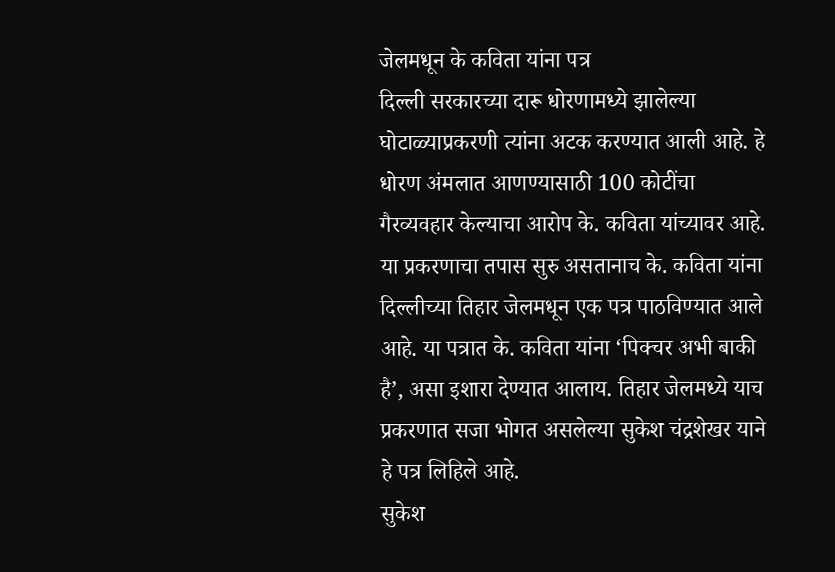जेलमधून के कविता यांना पत्र
दिल्ली सरकारच्या दारू धोरणामध्ये झालेल्या घोटाळ्याप्रकरणी त्यांना अटक करण्यात आली आहे. हे धोरण अंमलात आणण्यासाठी 100 कोटींचा गैरव्यवहार केल्याचा आरोप के. कविता यांच्यावर आहे. या प्रकरणाचा तपास सुरु असतानाच के. कविता यांना दिल्लीच्या तिहार जेलमधून एक पत्र पाठविण्यात आले आहे. या पत्रात के. कविता यांना ‘पिक्चर अभी बाकी है’, असा इशारा देण्यात आलाय. तिहार जेलमध्ये याच प्रकरणात सजा भोगत असलेल्या सुकेश चंद्रशेखर याने हे पत्र लिहिले आहे.
सुकेश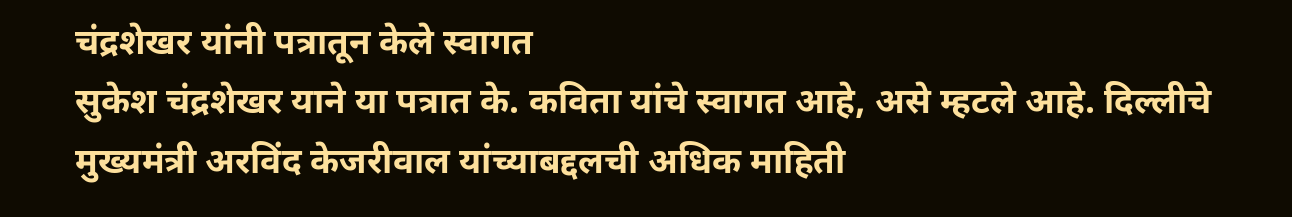चंद्रशेखर यांनी पत्रातून केले स्वागत
सुकेश चंद्रशेखर याने या पत्रात के. कविता यांचे स्वागत आहे, असे म्हटले आहे. दिल्लीचे मुख्यमंत्री अरविंद केजरीवाल यांच्याबद्दलची अधिक माहिती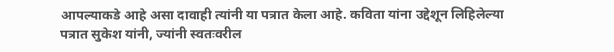आपल्याकडे आहे असा दावाही त्यांनी या पत्रात केला आहे. कविता यांना उद्देशून लिहिलेल्या पत्रात सुकेश यांनी, ज्यांनी स्वतःवरील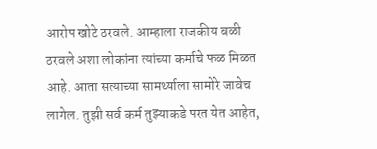आरोप खोटे ठरवले. आम्हाला राजकीय बळी ठरवले अशा लोकांना त्यांच्या कर्माचे फळ मिळत आहे. आता सत्याच्या सामर्थ्याला सामोरे जावेच लागेल. तुझी सर्व कर्म तुझ्याकडे परत येत आहेत,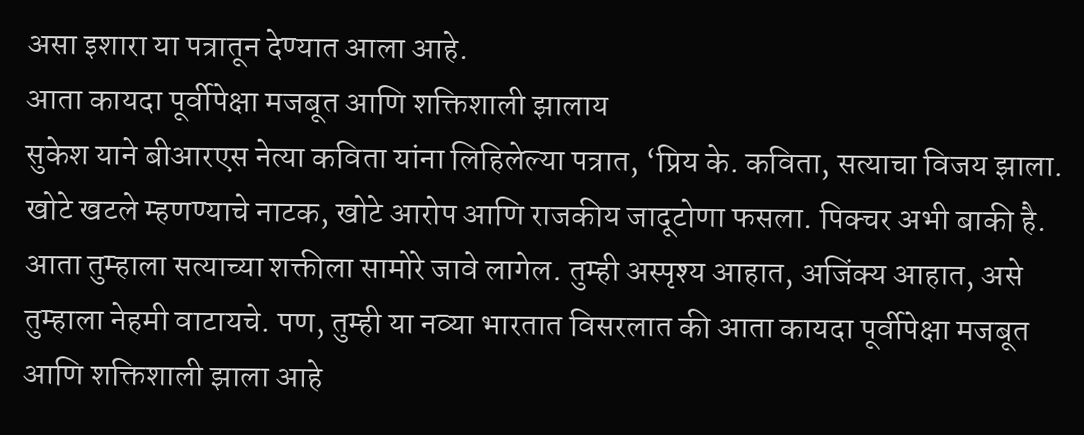असा इशारा या पत्रातून देण्यात आला आहे.
आता कायदा पूर्वीपेक्षा मजबूत आणि शक्तिशाली झालाय
सुकेश याने बीआरएस नेत्या कविता यांना लिहिलेल्या पत्रात, ‘प्रिय के. कविता, सत्याचा विजय झाला. खोटे खटले म्हणण्याचे नाटक, खोटे आरोप आणि राजकीय जादूटोणा फसला. पिक्चर अभी बाकी है. आता तुम्हाला सत्याच्या शक्तीला सामोरे जावे लागेल. तुम्ही अस्पृश्य आहात, अजिंक्य आहात, असे तुम्हाला नेहमी वाटायचे. पण, तुम्ही या नव्या भारतात विसरलात की आता कायदा पूर्वीपेक्षा मजबूत आणि शक्तिशाली झाला आहे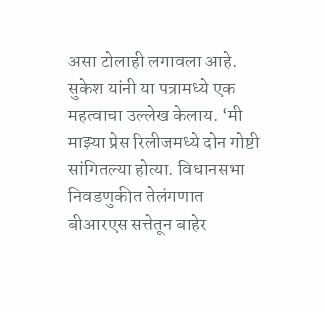असा टोलाही लगावला आहे.
सुकेश यांनी या पत्रामध्ये एक महत्वाचा उल्लेख केलाय. ‘मी माझ्या प्रेस रिलीजमध्ये दोन गोष्टी सांगितल्या होत्या. विधानसभा निवडणुकीत तेलंगणात बीआरएस सत्तेतून बाहेर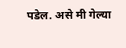पडेल. असे मी गेल्या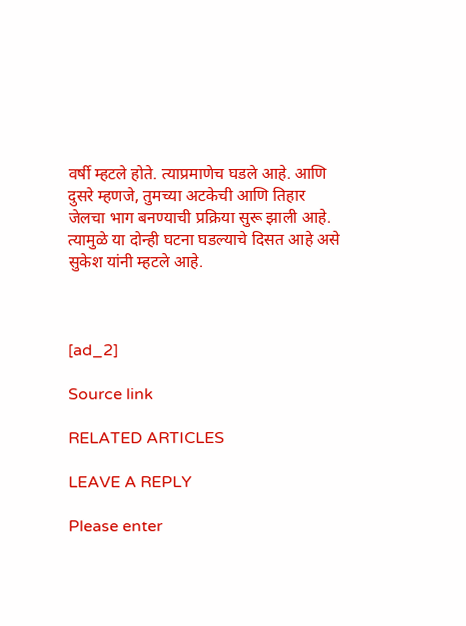वर्षी म्हटले होते. त्याप्रमाणेच घडले आहे. आणि दुसरे म्हणजे, तुमच्या अटकेची आणि तिहार जेलचा भाग बनण्याची प्रक्रिया सुरू झाली आहे. त्यामुळे या दोन्ही घटना घडल्याचे दिसत आहे असे सुकेश यांनी म्हटले आहे.



[ad_2]

Source link

RELATED ARTICLES

LEAVE A REPLY

Please enter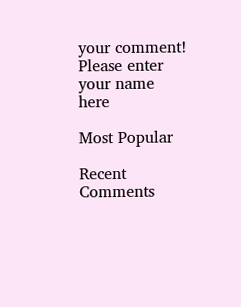your comment!
Please enter your name here

Most Popular

Recent Comments